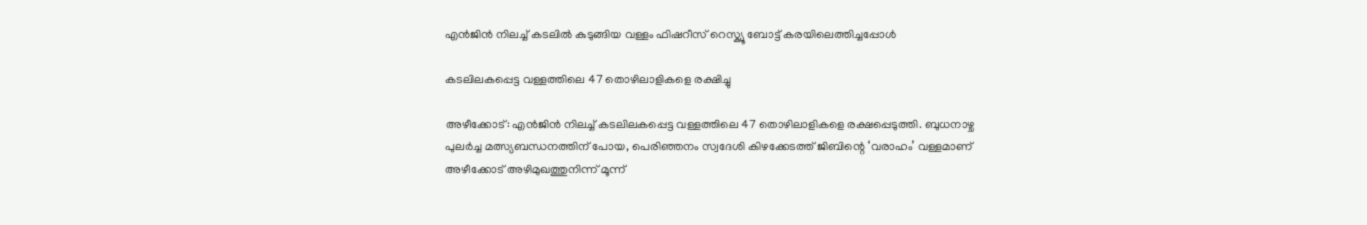എൻജിൻ നിലച്ച് കടലിൽ കുടുങ്ങിയ വള്ളം ഫിഷറീസ് റെസ്ക്യൂ ബോട്ട് കരയിലെത്തിച്ചപ്പോൾ

കടലിലകപ്പെട്ട വള്ളത്തിലെ 47 തൊഴിലാളികളെ രക്ഷിച്ചു

അഴീക്കോട്: എൻജിൻ നിലച്ച് കടലിലകപ്പെട്ട വള്ളത്തിലെ 47 തൊഴിലാളികളെ രക്ഷപ്പെടുത്തി. ബുധനാഴ്ച പുലർച്ച മത്സ്യബന്ധനത്തിന് പോയ, പെരിഞ്ഞനം സ്വദേശി കിഴക്കേടത്ത് ജിബിന്റെ ‘വരാഹം’ വള്ളമാണ് അഴീക്കോട് അഴിമുഖത്തുനിന്ന് മൂന്ന്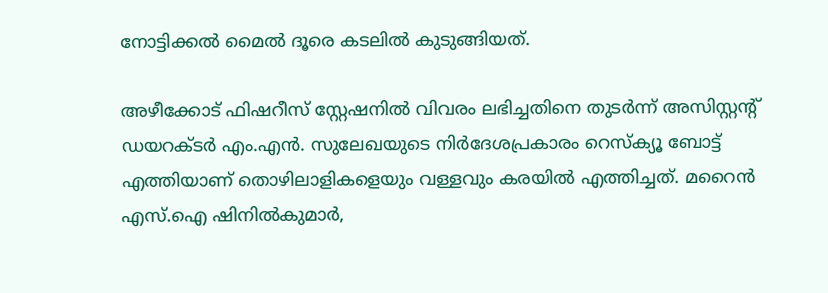നോട്ടിക്കൽ മൈൽ ദൂരെ കടലിൽ കുടുങ്ങിയത്.

അഴീക്കോട് ഫിഷറീസ് സ്റ്റേഷനിൽ വിവരം ലഭിച്ചതിനെ തുടർന്ന് അസിസ്റ്റന്റ് ഡയറക്ടർ എം.എൻ. സുലേഖയുടെ നിർദേശപ്രകാരം റെസ്ക്യൂ ബോട്ട് എത്തിയാണ് തൊഴിലാളികളെയും വള്ളവും കരയിൽ എത്തിച്ചത്. മറൈൻ എസ്.ഐ ഷിനിൽകുമാർ,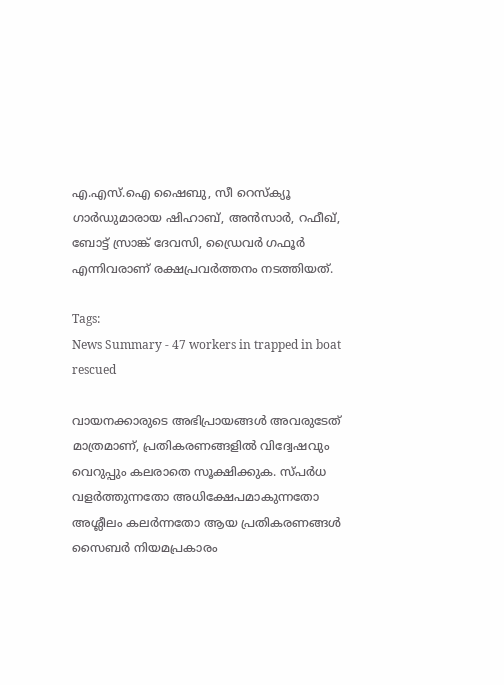എ.എസ്.ഐ ഷൈബു, സീ റെസ്ക്യൂ ഗാർഡുമാരായ ഷിഹാബ്, അൻസാർ, റഫീഖ്, ബോട്ട് സ്രാങ്ക് ദേവസി, ഡ്രൈവർ ഗഫൂർ എന്നിവരാണ് രക്ഷപ്രവർത്തനം നടത്തിയത്.

Tags:
News Summary - 47 workers in trapped in boat rescued

വായനക്കാരുടെ അഭിപ്രായങ്ങള്‍ അവരുടേത് മാത്രമാണ്, പ്രതികരണങ്ങളിൽ വിദ്വേഷവും വെറുപ്പും കലരാതെ സൂക്ഷിക്കുക. സ്പർധ വളർത്തുന്നതോ അധിക്ഷേപമാകുന്നതോ അശ്ലീലം കലർന്നതോ ആയ പ്രതികരണങ്ങൾ സൈബർ നിയമപ്രകാരം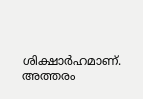ശിക്ഷാർഹമാണ്. അത്തരം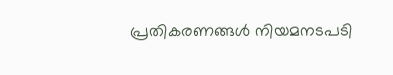പ്രതികരണങ്ങൾ നിയമനടപടി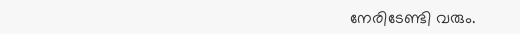നേരിടേണ്ടി വരും.